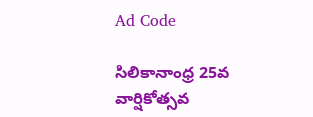Ad Code

సిలికానాంధ్ర 25వ వార్షికోత్సవ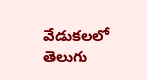వేడుకలలో తెలుగు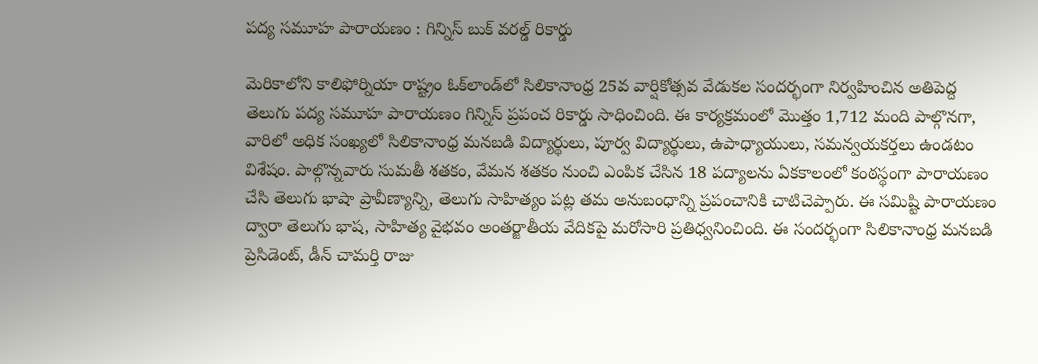పద్య సమూహ పారాయణం : గిన్నిస్ బుక్‌ వరల్డ్‌ రికార్డు

మెరికాలోని కాలిఫోర్నియా రాష్ట్రం ఓక్‌లాండ్‌లో సిలికానాంధ్ర 25వ వార్షికోత్సవ వేడుకల సందర్భంగా నిర్వహించిన అతిపెద్ద తెలుగు పద్య సమూహ పారాయణం గిన్నిస్ ప్రపంచ రికార్డు సాధించింది. ఈ కార్యక్రమంలో మొత్తం 1,712 మంది పాల్గొనగా, వారిలో అధిక సంఖ్యలో సిలికానాంధ్ర మనబడి విద్యార్థులు, పూర్వ విద్యార్థులు, ఉపాధ్యాయులు, సమన్వయకర్తలు ఉండటం విశేషం. పాల్గొన్నవారు సుమతీ శతకం, వేమన శతకం నుంచి ఎంపిక చేసిన 18 పద్యాలను ఏకకాలంలో కంఠస్థంగా పారాయణం చేసి తెలుగు భాషా ప్రావీణ్యాన్ని, తెలుగు సాహిత్యం పట్ల తమ అనుబంధాన్ని ప్రపంచానికి చాటిచెప్పారు. ఈ సమిష్టి పారాయణం ద్వారా తెలుగు భాష, సాహిత్య వైభవం అంతర్జాతీయ వేదికపై మరోసారి ప్రతిధ్వనించింది. ఈ సందర్భంగా సిలికానాంధ్ర మనబడి ప్రెసిడెంట్, డీన్ చామర్తి రాజు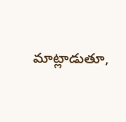మాట్లాడుతూ,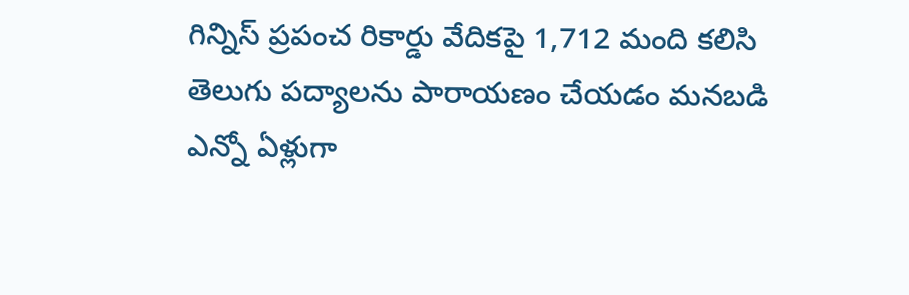గిన్నిస్ ప్రపంచ రికార్డు వేదికపై 1,712 మంది కలిసి తెలుగు పద్యాలను పారాయణం చేయడం మనబడి ఎన్నో ఏళ్లుగా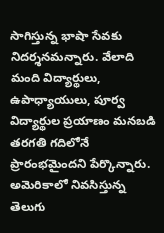సాగిస్తున్న భాషా సేవకు నిదర్శనమన్నారు. వేలాది మంది విద్యార్థులు, ఉపాధ్యాయులు, పూర్వ విద్యార్థుల ప్రయాణం మనబడి తరగతి గదిలోనే ప్రారంభమైందని పేర్కొన్నారు. అమెరికాలో నివసిస్తున్న తెలుగు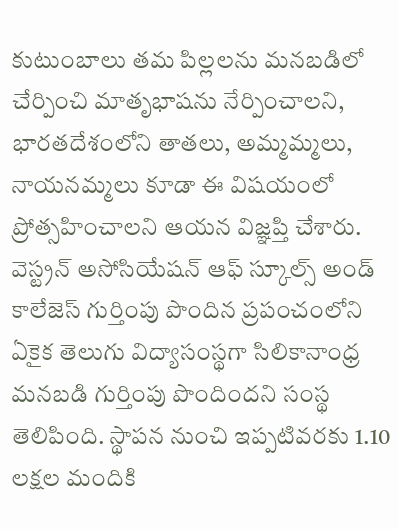కుటుంబాలు తమ పిల్లలను మనబడిలో చేర్పించి మాతృభాషను నేర్పించాలని, భారతదేశంలోని తాతలు, అమ్మమ్మలు, నాయనమ్మలు కూడా ఈ విషయంలో ప్రోత్సహించాలని ఆయన విజ్ఞప్తి చేశారు. వెస్ట్రన్ అసోసియేషన్ ఆఫ్ స్కూల్స్ అండ్ కాలేజెస్ గుర్తింపు పొందిన ప్రపంచంలోని ఏకైక తెలుగు విద్యాసంస్థగా సిలికానాంధ్ర మనబడి గుర్తింపు పొందిందని సంస్థ తెలిపింది. స్థాపన నుంచి ఇప్పటివరకు 1.10 లక్షల మందికి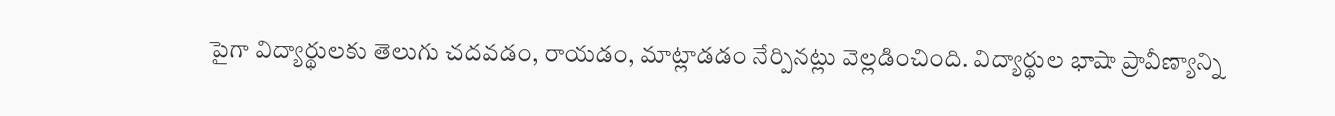పైగా విద్యార్థులకు తెలుగు చదవడం, రాయడం, మాట్లాడడం నేర్పినట్లు వెల్లడించింది. విద్యార్థుల భాషా ప్రావీణ్యాన్ని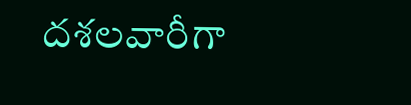దశలవారీగా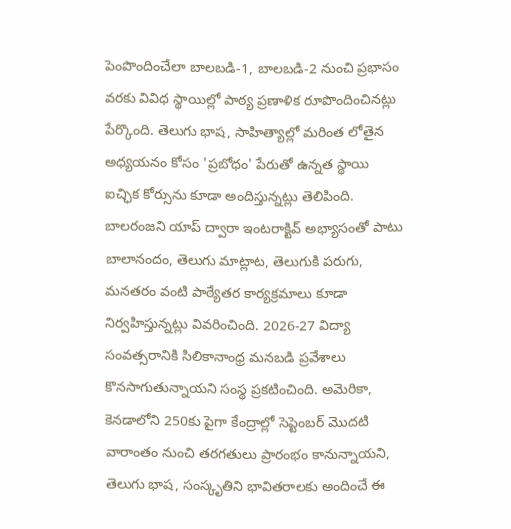పెంపొందించేలా బాలబడి-1, బాలబడి-2 నుంచి ప్రభాసం వరకు వివిధ స్థాయిల్లో పాఠ్య ప్రణాళిక రూపొందించినట్లు పేర్కొంది. తెలుగు భాష, సాహిత్యాల్లో మరింత లోతైన అధ్యయనం కోసం 'ప్రబోధం' పేరుతో ఉన్నత స్థాయి ఐచ్ఛిక కోర్సును కూడా అందిస్తున్నట్లు తెలిపింది. బాలరంజని యాప్ ద్వారా ఇంటరాక్టివ్ అభ్యాసంతో పాటు బాలానందం, తెలుగు మాట్లాట, తెలుగుకి పరుగు, మనతరం వంటి పాఠ్యేతర కార్యక్రమాలు కూడా నిర్వహిస్తున్నట్లు వివరించింది. 2026-27 విద్యా సంవత్సరానికి సిలికానాంధ్ర మనబడి ప్రవేశాలు కొనసాగుతున్నాయని సంస్థ ప్రకటించింది. అమెరికా, కెనడాలోని 250కు పైగా కేంద్రాల్లో సెప్టెంబర్ మొదటి వారాంతం నుంచి తరగతులు ప్రారంభం కానున్నాయని, తెలుగు భాష, సంస్కృతిని భావితరాలకు అందించే ఈ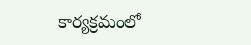కార్యక్రమంలో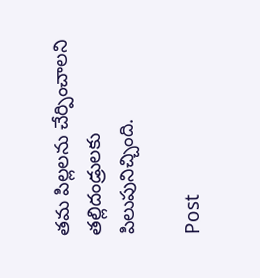తమ పిల్లలను చేర్పించాలని తల్లిదండ్రులకు పిలుపునిచ్చింది.

Post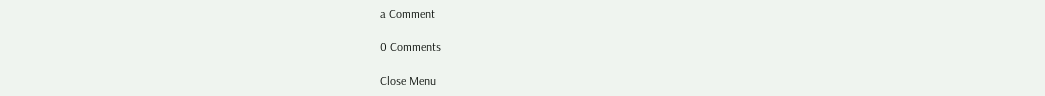a Comment

0 Comments

Close Menu